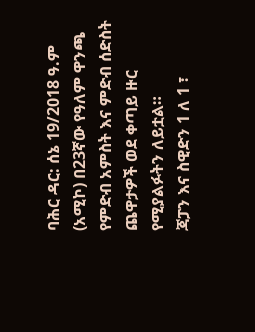ባሕር ዳር: ሰኔ 19/2018 ዓ.ም (አሚኮ) በ23ኛው የዓለም ዋንጫ የምድብ አምስት እና ምድብ ሰድስት ጨዋታዎች ወደ ቀጣይ ዙር የሚያልፉትን ለይቷል።
ጃፓን እና ስዊድን 1 ለ 1 ፣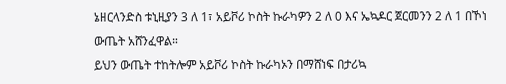ኔዘርላንድስ ቱኒዚያን 3 ለ 1፣ አይቮሪ ኮስት ኩራካዎን 2 ለ 0 እና ኤኳዶር ጀርመንን 2 ለ 1 በኾነ ውጤት አሸንፈዋል።
ይህን ውጤት ተከትሎም አይቮሪ ኮስት ኩራካኦን በማሸነፍ በታሪኳ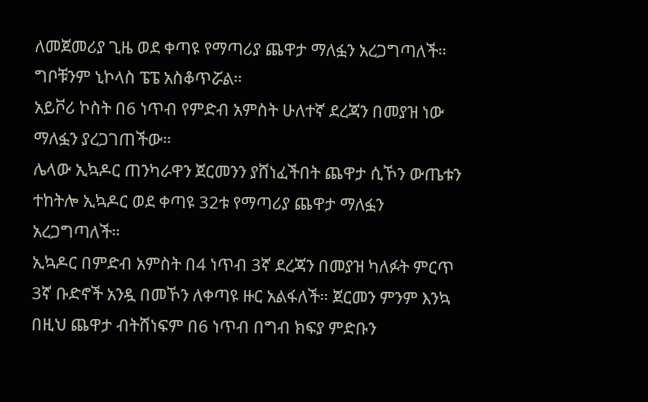ለመጀመሪያ ጊዜ ወደ ቀጣዩ የማጣሪያ ጨዋታ ማለፏን አረጋግጣለች። ግቦቹንም ኒኮላስ ፔፔ አስቆጥሯል።
አይቮሪ ኮስት በ6 ነጥብ የምድብ አምስት ሁለተኛ ደረጃን በመያዝ ነው ማለፏን ያረጋገጠችው።
ሌላው ኢኳዶር ጠንካራዋን ጀርመንን ያሸነፈችበት ጨዋታ ሲኾን ውጤቱን ተከትሎ ኢኳዶር ወደ ቀጣዩ 32ቱ የማጣሪያ ጨዋታ ማለፏን አረጋግጣለች።
ኢኳዶር በምድብ አምስት በ4 ነጥብ 3ኛ ደረጃን በመያዝ ካለፉት ምርጥ 3ኛ ቡድኖች አንዷ በመኾን ለቀጣዩ ዙር አልፋለች። ጀርመን ምንም እንኳ በዚህ ጨዋታ ብትሸነፍም በ6 ነጥብ በግብ ክፍያ ምድቡን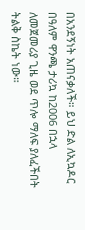በአንደኝነት አጠናቃለች። ይህ ድል ለኢኳዶር በዓለም ዋንጫ ታሪኳ ከ2006 በኋላ ለመጀመሪያ ጊዜ ወደ ጥሎ ማለፍ ያለፈችበት ትልቅ ስኬት ነው።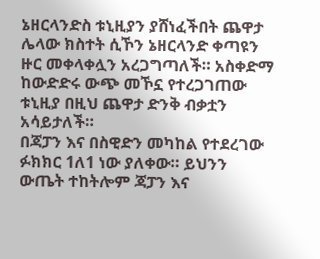ኔዘርላንድስ ቱኒዚያን ያሸነፈችበት ጨዋታ ሌላው ክስተት ሲኾን ኔዘርላንድ ቀጣዩን ዙር መቀላቀሏን አረጋግጣለች። አስቀድማ ከውድድሩ ውጭ መኾኗ የተረጋገጠው ቱኒዚያ በዚህ ጨዋታ ድንቅ ብቃቷን አሳይታለች።
በጃፓን እና በስዊድን መካከል የተደረገው ፉክክር 1ለ1 ነው ያለቀው። ይህንን ውጤት ተከትሎም ጃፓን እና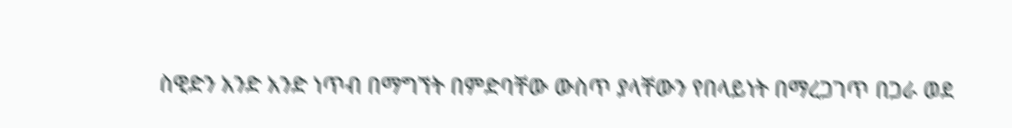ስዊድን አንድ አንድ ነጥብ በማግኘት በምድባቸው ውስጥ ያላቸውን የበላይነት በማረጋገጥ በጋራ ወደ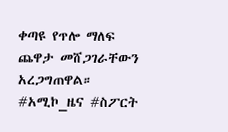ቀጣዩ የጥሎ ማለፍ ጨዋታ መሸጋገራቸውን አረጋግጠዋል።
#አሚኮ_ዜና #ስፖርት